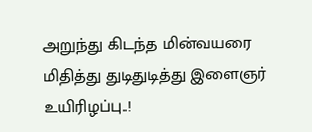அறுந்து கிடந்த மின்வயரை மிதித்து துடிதுடித்து இளைஞர் உயிரிழப்பு..!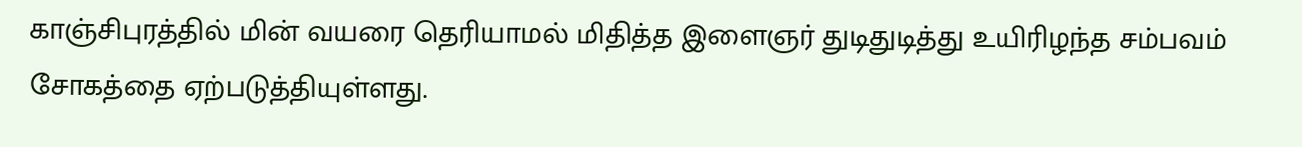காஞ்சிபுரத்தில் மின் வயரை தெரியாமல் மிதித்த இளைஞர் துடிதுடித்து உயிரிழந்த சம்பவம் சோகத்தை ஏற்படுத்தியுள்ளது.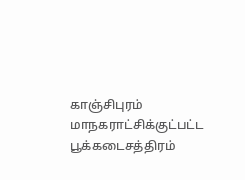காஞ்சிபுரம் மாநகராட்சிக்குட்பட்ட பூக்கடைசத்திரம்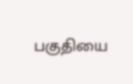பகுதியை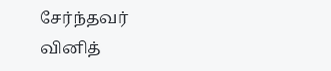சேர்ந்தவர் வினித்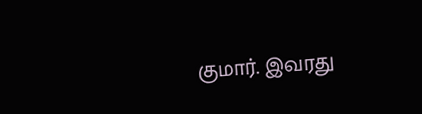குமார். இவரது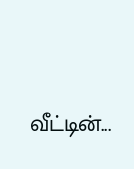வீட்டின்...